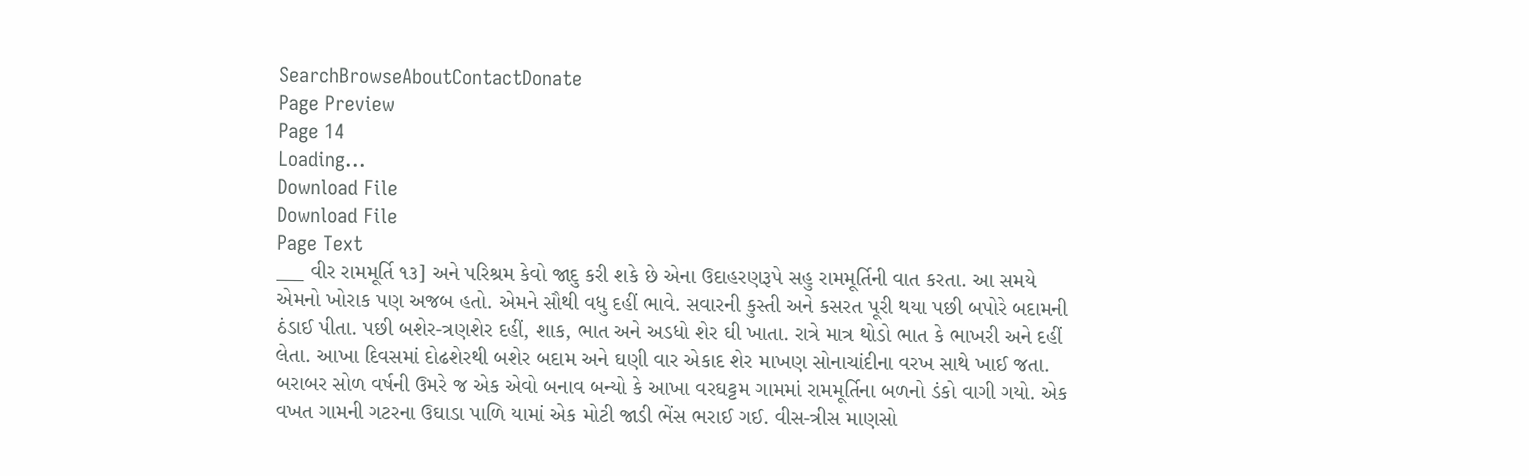SearchBrowseAboutContactDonate
Page Preview
Page 14
Loading...
Download File
Download File
Page Text
___ વીર રામમૂર્તિ ૧૩] અને પરિશ્રમ કેવો જાદુ કરી શકે છે એના ઉદાહરણરૂપે સહુ રામમૂર્તિની વાત કરતા. આ સમયે એમનો ખોરાક પણ અજબ હતો. એમને સૌથી વધુ દહીં ભાવે. સવારની કુસ્તી અને કસરત પૂરી થયા પછી બપોરે બદામની ઠંડાઈ પીતા. પછી બશેર-ત્રણશેર દહીં, શાક, ભાત અને અડધો શેર ઘી ખાતા. રાત્રે માત્ર થોડો ભાત કે ભાખરી અને દહીં લેતા. આખા દિવસમાં દોઢશેરથી બશેર બદામ અને ઘણી વાર એકાદ શેર માખણ સોનાચાંદીના વરખ સાથે ખાઈ જતા. બરાબર સોળ વર્ષની ઉમરે જ એક એવો બનાવ બન્યો કે આખા વરઘટ્ટમ ગામમાં રામમૂર્તિના બળનો ડંકો વાગી ગયો. એક વખત ગામની ગટરના ઉઘાડા પાળિ યામાં એક મોટી જાડી ભેંસ ભરાઈ ગઈ. વીસ-ત્રીસ માણસો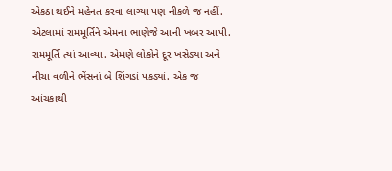એકઠા થઈને મહેનત કરવા લાગ્યા પણ નીકળે જ નહીં. એટલામાં રામમૂર્તિને એમના ભાણેજે આની ખબર આપી. રામમૂર્તિ ત્યાં આવ્યા. એમણે લોકોને દૂર ખસેડ્યા અને નીચા વળીને ભેંસનાં બે શિંગડાં પકડ્યાં. એક જ આંચકાથી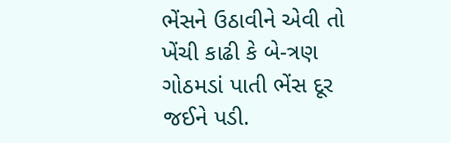ભેંસને ઉઠાવીને એવી તો ખેંચી કાઢી કે બે-ત્રણ ગોઠમડાં પાતી ભેંસ દૂર જઈને પડી.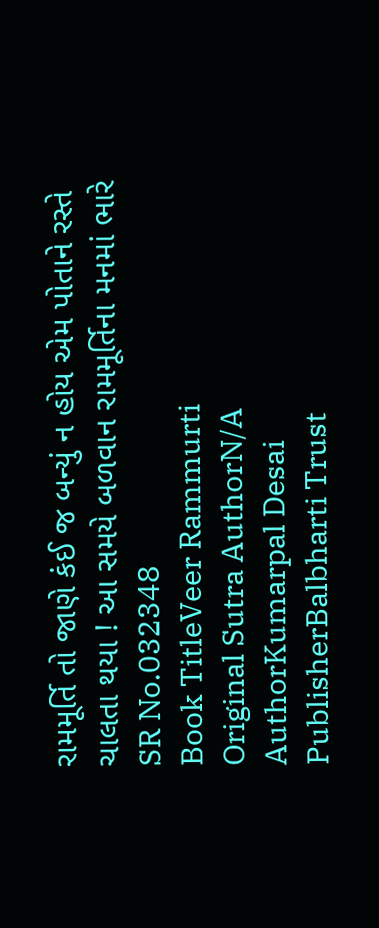રામમૂર્તિ તો જાણે કંઈ જ બન્યું ન હોય એમ પોતાને રસ્તે ચાલતા થયા ! આ સમયે બળવાન રામમૂર્તિના મનમાં ભારે
SR No.032348
Book TitleVeer Rammurti
Original Sutra AuthorN/A
AuthorKumarpal Desai
PublisherBalbharti Trust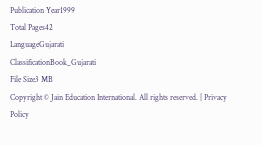Publication Year1999
Total Pages42
LanguageGujarati
ClassificationBook_Gujarati
File Size3 MB
Copyright © Jain Education International. All rights reserved. | Privacy Policy